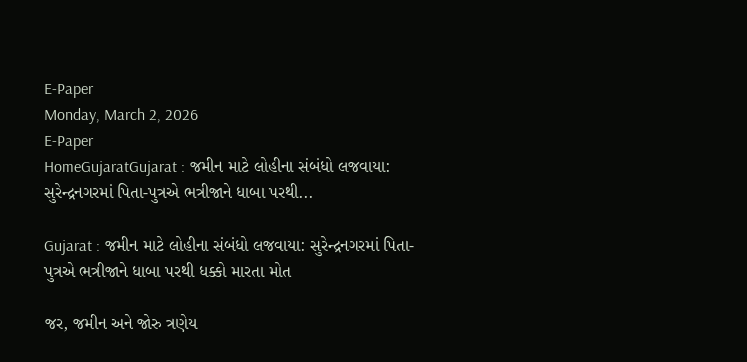E-Paper
Monday, March 2, 2026
E-Paper
HomeGujaratGujarat : જમીન માટે લોહીના સંબંધો લજવાયા: સુરેન્દ્રનગરમાં પિતા-પુત્રએ ભત્રીજાને ધાબા પરથી...

Gujarat : જમીન માટે લોહીના સંબંધો લજવાયા: સુરેન્દ્રનગરમાં પિતા-પુત્રએ ભત્રીજાને ધાબા પરથી ધક્કો મારતા મોત

જર, જમીન અને જોરુ ત્રણેય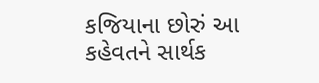કજિયાના છોરું આ કહેવતને સાર્થક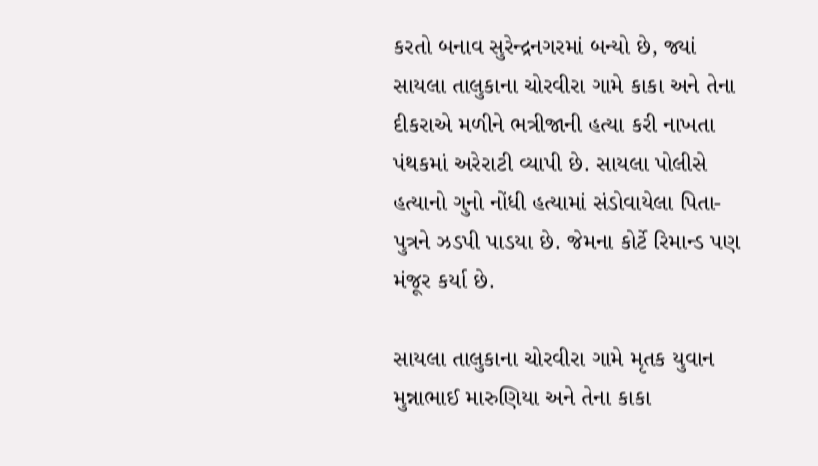કરતો બનાવ સુરેન્દ્રનગરમાં બન્યો છે, જ્યાં સાયલા તાલુકાના ચોરવીરા ગામે કાકા અને તેના દીકરાએ મળીને ભત્રીજાની હત્યા કરી નાખતા પંથકમાં અરેરાટી વ્યાપી છે. સાયલા પોલીસે હત્યાનો ગુનો નોંધી હત્યામાં સંડોવાયેલા પિતા-પુત્રને ઝડપી પાડયા છે. જેમના કોર્ટે રિમાન્ડ પણ મંજૂર કર્યા છે.

સાયલા તાલુકાના ચોરવીરા ગામે મૃતક યુવાન મુન્નાભાઈ મારુણિયા અને તેના કાકા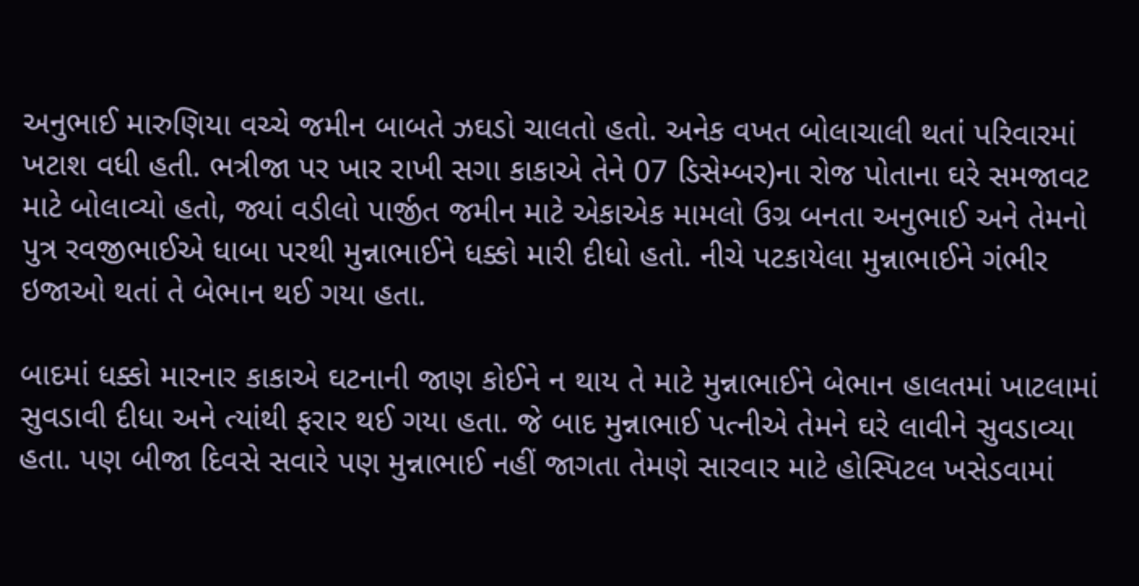અનુભાઈ મારુણિયા વચ્ચે જમીન બાબતે ઝઘડો ચાલતો હતો. અનેક વખત બોલાચાલી થતાં પરિવારમાં ખટાશ વધી હતી. ભત્રીજા પર ખાર રાખી સગા કાકાએ તેને 07 ડિસેમ્બર)ના રોજ પોતાના ઘરે સમજાવટ માટે બોલાવ્યો હતો, જ્યાં વડીલો પાર્જીત જમીન માટે એકાએક મામલો ઉગ્ર બનતા અનુભાઈ અને તેમનો પુત્ર રવજીભાઈએ ધાબા પરથી મુન્નાભાઈને ધક્કો મારી દીધો હતો. નીચે પટકાયેલા મુન્નાભાઈને ગંભીર ઇજાઓ થતાં તે બેભાન થઈ ગયા હતા.

બાદમાં ધક્કો મારનાર કાકાએ ઘટનાની જાણ કોઈને ન થાય તે માટે મુન્નાભાઈને બેભાન હાલતમાં ખાટલામાં સુવડાવી દીધા અને ત્યાંથી ફરાર થઈ ગયા હતા. જે બાદ મુન્નાભાઈ પત્નીએ તેમને ઘરે લાવીને સુવડાવ્યા હતા. પણ બીજા દિવસે સવારે પણ મુન્નાભાઈ નહીં જાગતા તેમણે સારવાર માટે હોસ્પિટલ ખસેડવામાં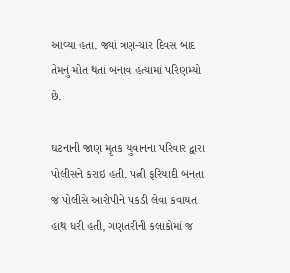આવ્યા હતા. જ્યાં ત્રણ-ચાર દિવસ બાદ તેમનું મોત થતાં બનાવ હત્યામાં પરિણમ્યો છે.

ઘટનાની જાણ મૃતક યુવાનના પરિવાર દ્વારા પોલીસને કરાઇ હતી. પત્ની ફરિયાદી બનતા જ પોલીસે આરોપીને પકડી લેવા કવાયત હાથ ધરી હતી, ગણતરીની કલાકોમાં જ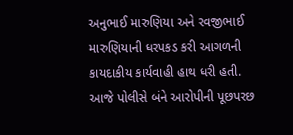અનુભાઈ મારુણિયા અને રવજીભાઈ મારુણિયાની ધરપકડ કરી આગળની કાયદાકીય કાર્યવાહી હાથ ધરી હતી. આજે પોલીસે બંને આરોપીની પૂછપરછ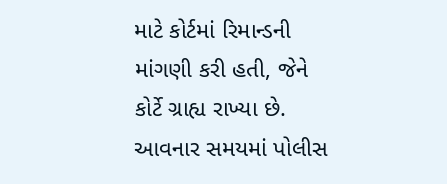માટે કોર્ટમાં રિમાન્ડની માંગણી કરી હતી, જેને કોર્ટે ગ્રાહ્ય રાખ્યા છે. આવનાર સમયમાં પોલીસ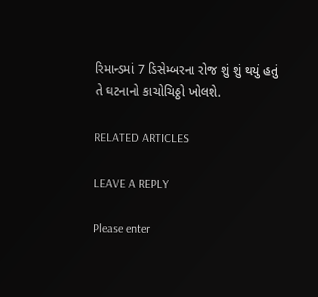રિમાન્ડમાં 7 ડિસેમ્બરના રોજ શું શું થયું હતું તે ઘટનાનો કાચોચિઠ્ઠો ખોલશે.

RELATED ARTICLES

LEAVE A REPLY

Please enter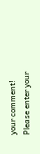your comment!
Please enter your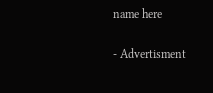name here

- Advertisment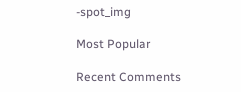-spot_img

Most Popular

Recent Comments